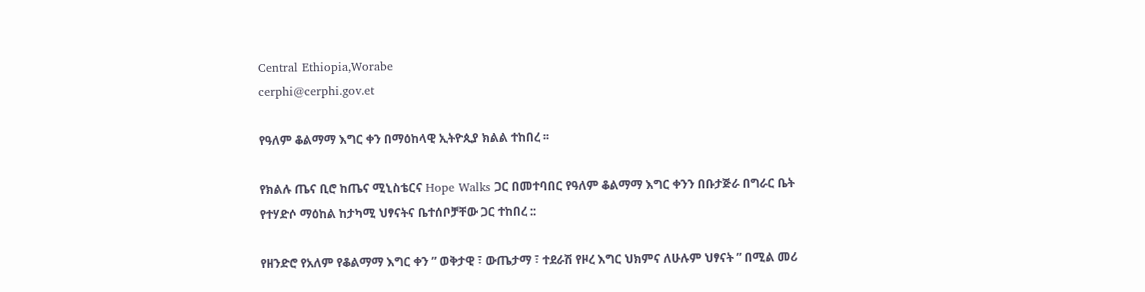Central Ethiopia,Worabe
cerphi@cerphi.gov.et

የዓለም ቆልማማ እግር ቀን በማዕከላዊ ኢትዮጲያ ክልል ተከበረ ፡፡

የክልሉ ጤና ቢሮ ከጤና ሚኒስቴርና Hope Walks ጋር በመተባበር የዓለም ቆልማማ እግር ቀንን በቡታጅራ በግራር ቤት የተሃድሶ ማዕከል ከታካሚ ህፃናትና ቤተሰቦቻቸው ጋር ተከበረ ::

የዘንድሮ የአለም የቆልማማ እግር ቀን ” ወቅታዊ ፣ ውጤታማ ፣ ተደራሽ የዞረ እግር ህክምና ለሁሉም ህፃናት ” በሚል መሪ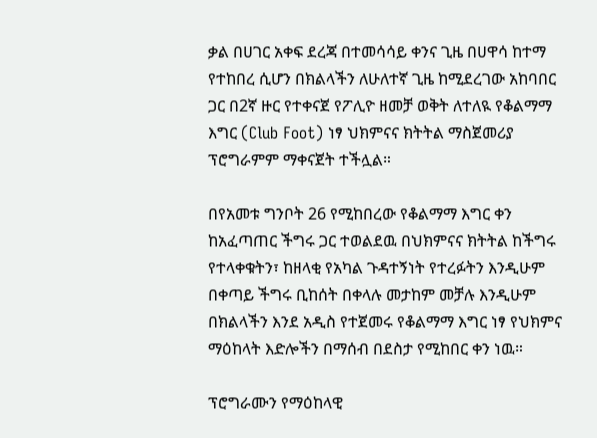ቃል በሀገር አቀፍ ደረጃ በተመሳሳይ ቀንና ጊዜ በሀዋሳ ከተማ የተከበረ ሲሆን በክልላችን ለሁለተኛ ጊዜ ከሚደረገው አከባበር ጋር በ2ኛ ዙር የተቀናጀ የፖሊዮ ዘመቻ ወቅት ለተለዪ የቆልማማ እግር (Club Foot) ነፃ ህክምናና ክትትል ማስጀመሪያ ፕሮግራምም ማቀናጀት ተችሏል።

በየአመቱ ግንቦት 26 የሚከበረው የቆልማማ እግር ቀን ከአፈጣጠር ችግሩ ጋር ተወልደዉ በህክምናና ክትትል ከችግሩ የተላቀቁትን፣ ከዘላቂ የአካል ጉዳተኝነት የተረፉትን እንዲሁም በቀጣይ ችግሩ ቢከሰት በቀላሉ መታከም መቻሉ እንዲሁም በክልላችን እንደ አዲስ የተጀመሩ የቆልማማ እግር ነፃ የህክምና ማዕከላት እድሎችን በማሰብ በደስታ የሚከበር ቀን ነዉ።

ፕሮግራሙን የማዕከላዊ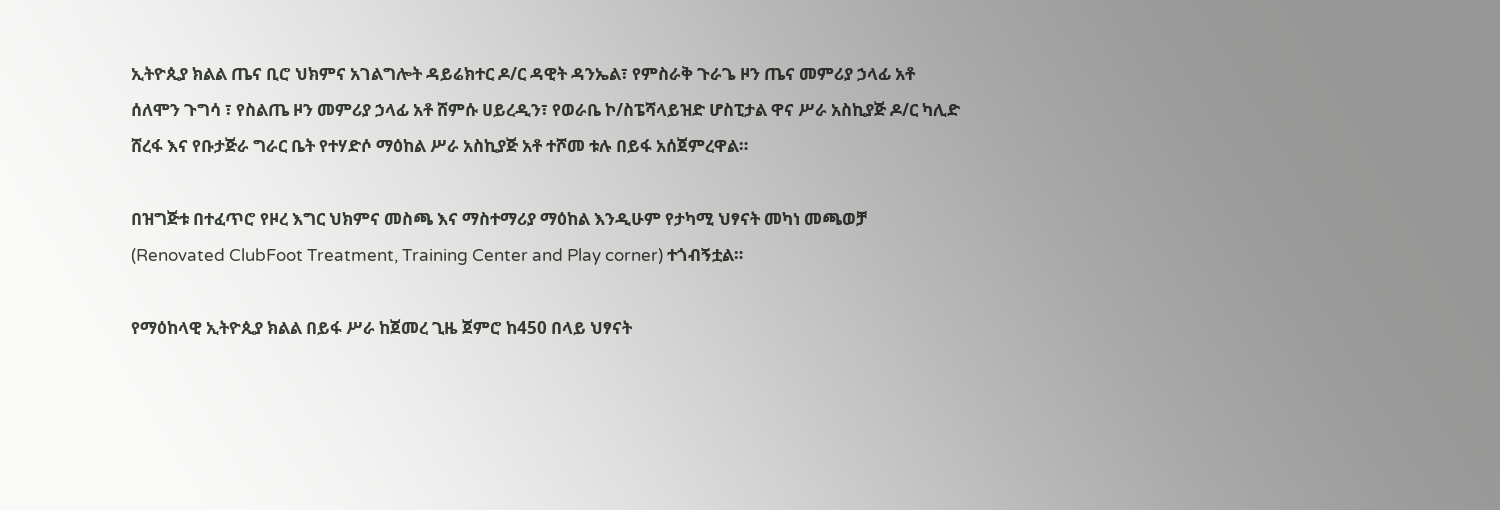ኢትዮጲያ ክልል ጤና ቢሮ ህክምና አገልግሎት ዳይሬክተር ዶ/ር ዳዊት ዳንኤል፣ የምስራቅ ጉራጌ ዞን ጤና መምሪያ ኃላፊ አቶ ሰለሞን ጉግሳ ፣ የስልጤ ዞን መምሪያ ኃላፊ አቶ ሸምሱ ሀይረዲን፣ የወራቤ ኮ/ስፔሻላይዝድ ሆስፒታል ዋና ሥራ አስኪያጅ ዶ/ር ካሊድ ሸረፋ እና የቡታጅራ ግራር ቤት የተሃድሶ ማዕከል ሥራ አስኪያጅ አቶ ተሾመ ቱሉ በይፋ አሰጀምረዋል።

በዝግጅቱ በተፈጥሮ የዞረ እግር ህክምና መስጫ እና ማስተማሪያ ማዕከል እንዲሁም የታካሚ ህፃናት መካነ መጫወቻ (Renovated ClubFoot Treatment, Training Center and Play corner) ተጎብኝቷል።

የማዕከላዊ ኢትዮጲያ ክልል በይፋ ሥራ ከጀመረ ጊዜ ጀምሮ ከ450 በላይ ህፃናት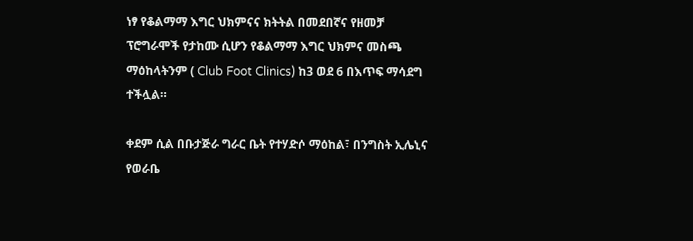ነፃ የቆልማማ እግር ህክምናና ክትትል በመደበኛና የዘመቻ ፕሮግራሞች የታከሙ ሲሆን የቆልማማ እግር ህክምና መስጫ ማዕከላትንም ( Club Foot Clinics) ከ3 ወደ 6 በእጥፍ ማሳደግ ተችሏል።

ቀደም ሲል በቡታጅራ ግራር ቤት የተሃድሶ ማዕከል፣ በንግስት ኢሌኒና የወራቤ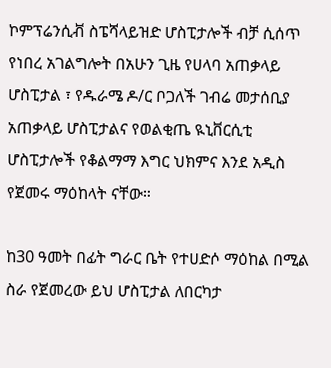ኮምፕሬንሲቭ ስፔሻላይዝድ ሆስፒታሎች ብቻ ሲሰጥ የነበረ አገልግሎት በአሁን ጊዜ የሀላባ አጠቃላይ ሆስፒታል ፣ የዱራሜ ዶ/ር ቦጋለች ገብሬ መታሰቢያ አጠቃላይ ሆስፒታልና የወልቂጤ ዪኒቨርሲቲ ሆስፒታሎች የቆልማማ እግር ህክምና እንደ አዲስ የጀመሩ ማዕከላት ናቸው።

ከ30 ዓመት በፊት ግራር ቤት የተሀድሶ ማዕከል በሚል ስራ የጀመረው ይህ ሆስፒታል ለበርካታ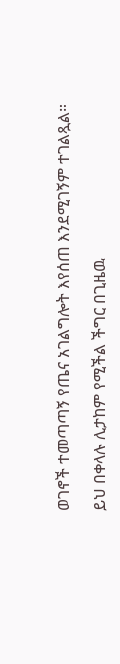ወገኖች ተመጣጣኝ የጤና አገልግሎት እየሰጠ እንደሚገኝም ተገልጿል።

ይህ በቀላሉ ሊታከም የሚችል ችግር በጊዜዉ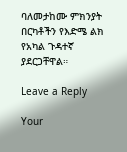ባለመታከሙ ምክንያት በርካቶችን የእድሜ ልክ የአካል ጉዳተኛ ያደርጋቸዋል።

Leave a Reply

Your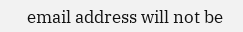email address will not be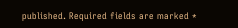published. Required fields are marked *